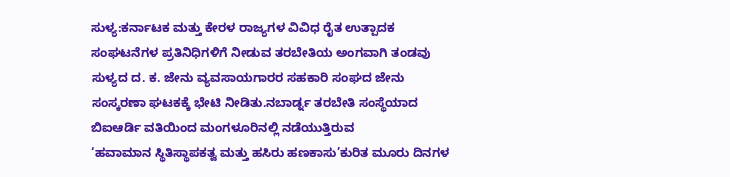ಸುಳ್ಯ:ಕರ್ನಾಟಕ ಮತ್ತು ಕೇರಳ ರಾಜ್ಯಗಳ ವಿವಿಧ ರೈತ ಉತ್ಪಾದಕ ಸಂಘಟನೆಗಳ ಪ್ರತಿನಿಧಿಗಳಿಗೆ ನೀಡುವ ತರಬೇತಿಯ ಅಂಗವಾಗಿ ತಂಡವು ಸುಳ್ಯದ ದ. ಕ. ಜೇನು ವ್ಯವಸಾಯಗಾರರ ಸಹಕಾರಿ ಸಂಘದ ಜೇನು ಸಂಸ್ಕರಣಾ ಘಟಕಕ್ಕೆ ಭೇಟಿ ನೀಡಿತು.ನಬಾರ್ಡ್ನ ತರಬೇತಿ ಸಂಸ್ಥೆಯಾದ ಬಿಐಆರ್ಡಿ ವತಿಯಿಂದ ಮಂಗಳೂರಿನಲ್ಲಿ ನಡೆಯುತ್ತಿರುವ
‘ಹವಾಮಾನ ಸ್ಥಿತಿಸ್ಥಾಪಕತ್ವ ಮತ್ತು ಹಸಿರು ಹಣಕಾಸು’ಕುರಿತ ಮೂರು ದಿನಗಳ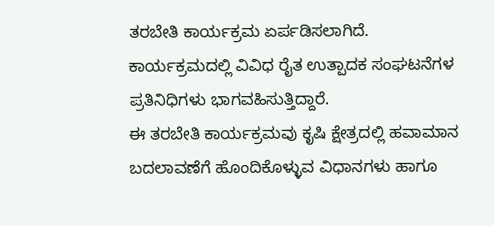ತರಬೇತಿ ಕಾರ್ಯಕ್ರಮ ಏರ್ಪಡಿಸಲಾಗಿದೆ. ಕಾರ್ಯಕ್ರಮದಲ್ಲಿ ವಿವಿಧ ರೈತ ಉತ್ಪಾದಕ ಸಂಘಟನೆಗಳ ಪ್ರತಿನಿಧಿಗಳು ಭಾಗವಹಿಸುತ್ತಿದ್ದಾರೆ.
ಈ ತರಬೇತಿ ಕಾರ್ಯಕ್ರಮವು ಕೃಷಿ ಕ್ಷೇತ್ರದಲ್ಲಿ ಹವಾಮಾನ ಬದಲಾವಣೆಗೆ ಹೊಂದಿಕೊಳ್ಳುವ ವಿಧಾನಗಳು ಹಾಗೂ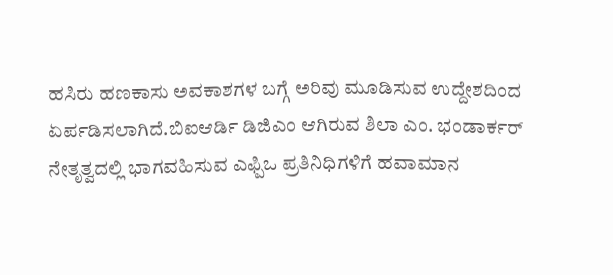ಹಸಿರು ಹಣಕಾಸು ಅವಕಾಶಗಳ ಬಗ್ಗೆ ಅರಿವು ಮೂಡಿಸುವ ಉದ್ದೇಶದಿಂದ ಏರ್ಪಡಿಸಲಾಗಿದೆ.ಬಿಐಆರ್ಡಿ ಡಿಜಿಎಂ ಆಗಿರುವ ಶಿಲಾ ಎಂ. ಭಂಡಾರ್ಕರ್ ನೇತೃತ್ವದಲ್ಲಿ ಭಾಗವಹಿಸುವ ಎಫ್ಪಿಒ ಪ್ರತಿನಿಧಿಗಳಿಗೆ ಹವಾಮಾನ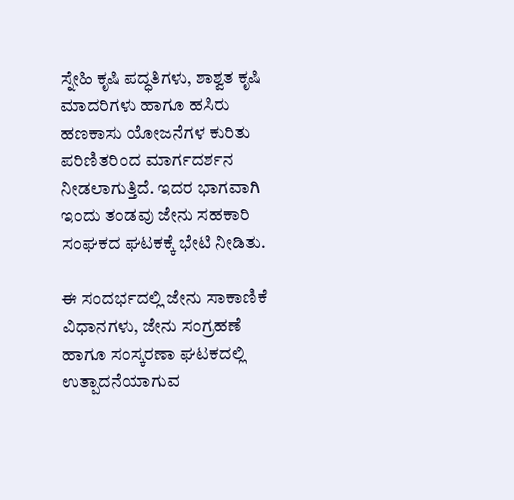ಸ್ನೇಹಿ ಕೃಷಿ ಪದ್ಧತಿಗಳು, ಶಾಶ್ವತ ಕೃಷಿ ಮಾದರಿಗಳು ಹಾಗೂ ಹಸಿರು ಹಣಕಾಸು ಯೋಜನೆಗಳ ಕುರಿತು ಪರಿಣಿತರಿಂದ ಮಾರ್ಗದರ್ಶನ ನೀಡಲಾಗುತ್ತಿದೆ. ಇದರ ಭಾಗವಾಗಿ ಇಂದು ತಂಡವು ಜೇನು ಸಹಕಾರಿ ಸಂಘಕದ ಘಟಕಕ್ಕೆ ಭೇಟಿ ನೀಡಿತು.

ಈ ಸಂದರ್ಭದಲ್ಲಿ ಜೇನು ಸಾಕಾಣಿಕೆ ವಿಧಾನಗಳು, ಜೇನು ಸಂಗ್ರಹಣೆ ಹಾಗೂ ಸಂಸ್ಕರಣಾ ಘಟಕದಲ್ಲಿ ಉತ್ಪಾದನೆಯಾಗುವ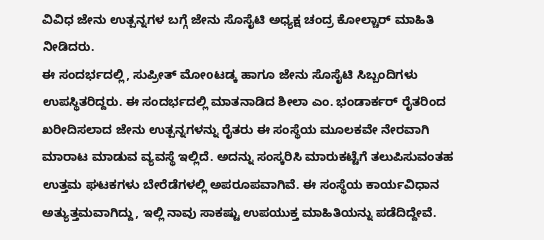ವಿವಿಧ ಜೇನು ಉತ್ಪನ್ನಗಳ ಬಗ್ಗೆ ಜೇನು ಸೊಸೈಟಿ ಅಧ್ಯಕ್ಷ ಚಂದ್ರ ಕೋಲ್ಚಾರ್ ಮಾಹಿತಿ ನೀಡಿದರು.
ಈ ಸಂದರ್ಭದಲ್ಲಿ, ಸುಪ್ರೀತ್ ಮೋoಟಡ್ಕ ಹಾಗೂ ಜೇನು ಸೊಸೈಟಿ ಸಿಬ್ಬಂದಿಗಳು ಉಪಸ್ಥಿತರಿದ್ದರು. ಈ ಸಂದರ್ಭದಲ್ಲಿ ಮಾತನಾಡಿದ ಶೀಲಾ ಎಂ. ಭಂಡಾರ್ಕರ್ ರೈತರಿಂದ ಖರೀದಿಸಲಾದ ಜೇನು ಉತ್ಪನ್ನಗಳನ್ನು ರೈತರು ಈ ಸಂಸ್ಥೆಯ ಮೂಲಕವೇ ನೇರವಾಗಿ ಮಾರಾಟ ಮಾಡುವ ವ್ಯವಸ್ಥೆ ಇಲ್ಲಿದೆ. ಅದನ್ನು ಸಂಸ್ಕರಿಸಿ ಮಾರುಕಟ್ಟೆಗೆ ತಲುಪಿಸುವಂತಹ ಉತ್ತಮ ಘಟಕಗಳು ಬೇರೆಡೆಗಳಲ್ಲಿ ಅಪರೂಪವಾಗಿವೆ. ಈ ಸಂಸ್ಥೆಯ ಕಾರ್ಯವಿಧಾನ ಅತ್ಯುತ್ತಮವಾಗಿದ್ದು, ಇಲ್ಲಿ ನಾವು ಸಾಕಷ್ಟು ಉಪಯುಕ್ತ ಮಾಹಿತಿಯನ್ನು ಪಡೆದಿದ್ದೇವೆ.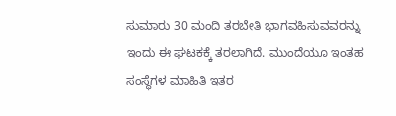ಸುಮಾರು 30 ಮಂದಿ ತರಬೇತಿ ಭಾಗವಹಿಸುವವರನ್ನು ಇಂದು ಈ ಘಟಕಕ್ಕೆ ತರಲಾಗಿದೆ. ಮುಂದೆಯೂ ಇಂತಹ ಸಂಸ್ಥೆಗಳ ಮಾಹಿತಿ ಇತರ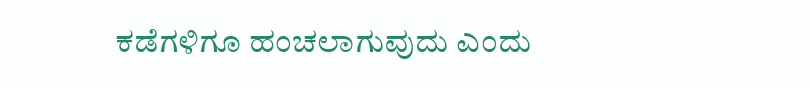ಕಡೆಗಳಿಗೂ ಹಂಚಲಾಗುವುದು ಎಂದು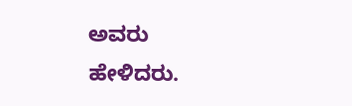ಅವರು ಹೇಳಿದರು.